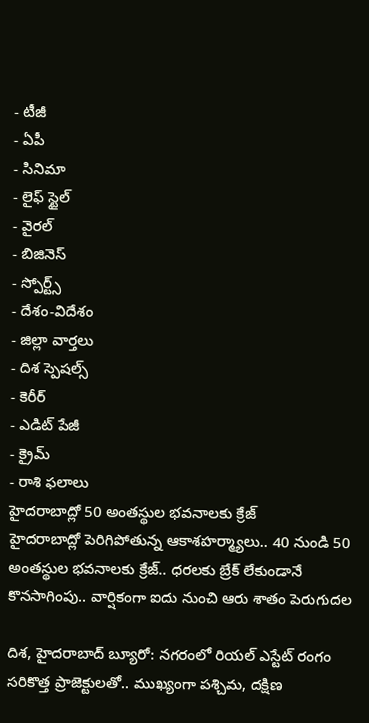- టీజీ
- ఏపీ
- సినిమా
- లైఫ్ స్టైల్
- వైరల్
- బిజినెస్
- స్పోర్ట్స్
- దేశం-విదేశం
- జిల్లా వార్తలు
- దిశ స్పెషల్స్
- కెరీర్
- ఎడిట్ పేజీ
- క్రైమ్
- రాశి ఫలాలు
హైదరాబాద్లో 50 అంతస్థుల భవనాలకు క్రేజ్
హైదరాబాద్లో పెరిగిపోతున్న ఆకాశహర్మ్యాలు.. 40 నుండి 50 అంతస్థుల భవనాలకు క్రేజ్.. ధరలకు బ్రేక్ లేకుండానే కొనసాగింపు.. వార్షికంగా ఐదు నుంచి ఆరు శాతం పెరుగుదల

దిశ, హైదరాబాద్ బ్యూరో: నగరంలో రియల్ ఎస్టేట్ రంగం సరికొత్త ప్రాజెక్టులతో.. ముఖ్యంగా పశ్చిమ, దక్షిణ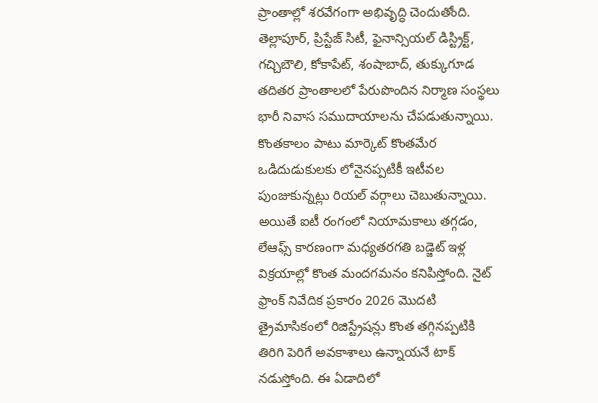ప్రాంతాల్లో శరవేగంగా అభివృద్ధి చెందుతోంది. తెల్లాపూర్, ప్రిస్టేజ్ సిటీ, ఫైనాన్సియల్ డిస్ట్రిక్ట్, గచ్చిబౌలి, కోకాపేట్, శంషాబాద్, తుక్కుగూడ తదితర ప్రాంతాలలో పేరుపొందిన నిర్మాణ సంస్థలు భారీ నివాస సముదాయాలను చేపడుతున్నాయి. కొంతకాలం పాటు మార్కెట్ కొంతమేర ఒడిదుడుకులకు లోనైనప్పటికీ ఇటీవల పుంజుకున్నట్లు రియల్ వర్గాలు చెబుతున్నాయి. అయితే ఐటీ రంగంలో నియామకాలు తగ్గడం, లేఆఫ్స్ కారణంగా మధ్యతరగతి బడ్జెట్ ఇళ్ల విక్రయాల్లో కొంత మందగమనం కనిపిస్తోంది. నైట్ ఫ్రాంక్ నివేదిక ప్రకారం 2026 మొదటి త్రైమాసికంలో రిజిస్ట్రేషన్లు కొంత తగ్గినప్పటికి తిరిగి పెరిగే అవకాశాలు ఉన్నాయనే టాక్ నడుస్తోంది. ఈ ఏడాదిలో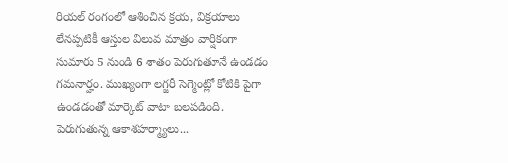రియల్ రంగంలో ఆశించిన క్రయ, విక్రయాలు లేనప్పటికీ ఆస్తుల విలువ మాత్రం వార్షికంగా సుమారు 5 నుండి 6 శాతం పెరుగుతూనే ఉండడం గమనార్హం. ముఖ్యంగా లగ్జరీ సెగ్మెంట్లో కోటికి పైగా ఉండడంతో మార్కెట్ వాటా బలపడింది.
పెరుగుతున్న ఆకాశహర్మ్యాలు...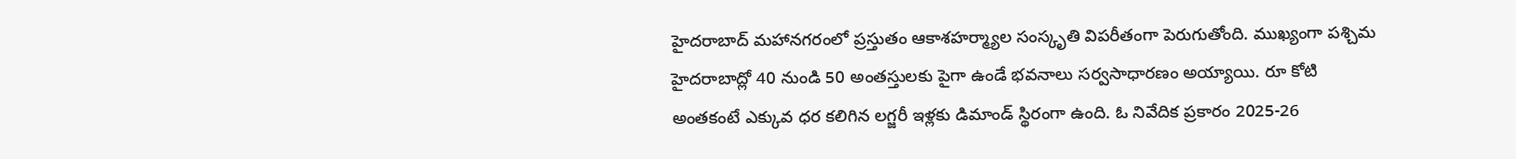హైదరాబాద్ మహానగరంలో ప్రస్తుతం ఆకాశహర్మ్యాల సంస్కృతి విపరీతంగా పెరుగుతోంది. ముఖ్యంగా పశ్చిమ హైదరాబాద్లో 40 నుండి 50 అంతస్తులకు పైగా ఉండే భవనాలు సర్వసాధారణం అయ్యాయి. రూ కోటి అంతకంటే ఎక్కువ ధర కలిగిన లగ్జరీ ఇళ్లకు డిమాండ్ స్థిరంగా ఉంది. ఓ నివేదిక ప్రకారం 2025-26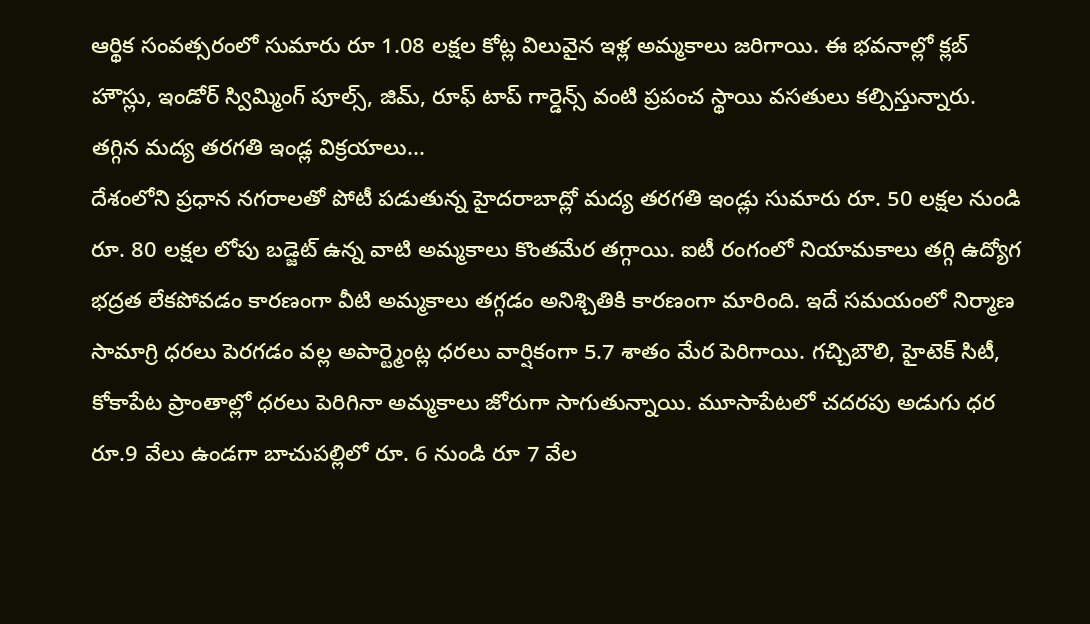ఆర్థిక సంవత్సరంలో సుమారు రూ 1.08 లక్షల కోట్ల విలువైన ఇళ్ల అమ్మకాలు జరిగాయి. ఈ భవనాల్లో క్లబ్ హౌస్లు, ఇండోర్ స్విమ్మింగ్ పూల్స్, జిమ్, రూఫ్ టాప్ గార్డెన్స్ వంటి ప్రపంచ స్థాయి వసతులు కల్పిస్తున్నారు.
తగ్గిన మద్య తరగతి ఇండ్ల విక్రయాలు...
దేశంలోని ప్రధాన నగరాలతో పోటీ పడుతున్న హైదరాబాద్లో మద్య తరగతి ఇండ్లు సుమారు రూ. 50 లక్షల నుండి రూ. 80 లక్షల లోపు బడ్జెట్ ఉన్న వాటి అమ్మకాలు కొంతమేర తగ్గాయి. ఐటీ రంగంలో నియామకాలు తగ్గి ఉద్యోగ భద్రత లేకపోవడం కారణంగా వీటి అమ్మకాలు తగ్గడం అనిశ్చితికి కారణంగా మారింది. ఇదే సమయంలో నిర్మాణ సామాగ్రి ధరలు పెరగడం వల్ల అపార్ట్మెంట్ల ధరలు వార్షికంగా 5.7 శాతం మేర పెరిగాయి. గచ్చిబౌలి, హైటెక్ సిటీ, కోకాపేట ప్రాంతాల్లో ధరలు పెరిగినా అమ్మకాలు జోరుగా సాగుతున్నాయి. మూసాపేటలో చదరపు అడుగు ధర రూ.9 వేలు ఉండగా బాచుపల్లిలో రూ. 6 నుండి రూ 7 వేల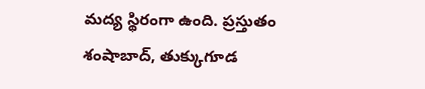మద్య స్థిరంగా ఉంది. ప్రస్తుతం శంషాబాద్, తుక్కుగూడ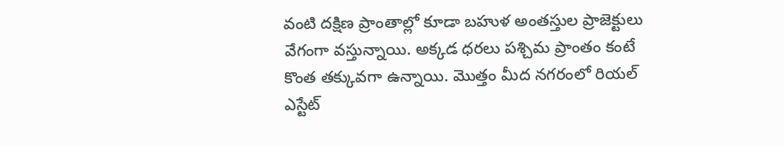వంటి దక్షిణ ప్రాంతాల్లో కూడా బహుళ అంతస్తుల ప్రాజెక్టులు వేగంగా వస్తున్నాయి. అక్కడ ధరలు పశ్చిమ ప్రాంతం కంటే కొంత తక్కువగా ఉన్నాయి. మొత్తం మీద నగరంలో రియల్ ఎస్టేట్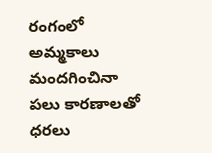రంగంలో అమ్మకాలు మందగించినా పలు కారణాలతో ధరలు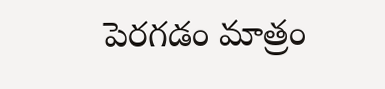పెరగడం మాత్రం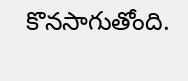కొనసాగుతోంది.